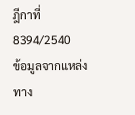ฎีกาที่ 8394/2540
ข้อมูลจากแหล่งทาง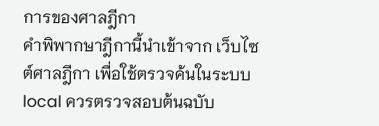การของศาลฎีกา
คำพิพากษาฎีกานี้นำเข้าจาก เว็บไซต์ศาลฎีกา เพื่อใช้ตรวจค้นในระบบ local ควรตรวจสอบต้นฉบับ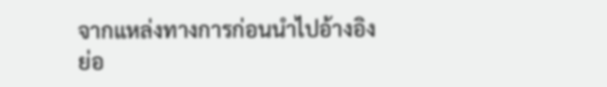จากแหล่งทางการก่อนนำไปอ้างอิง
ย่อ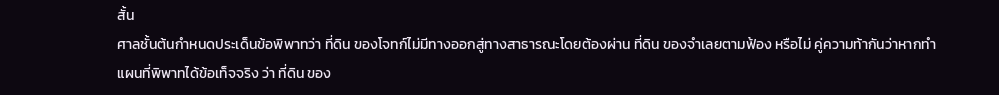สั้น
ศาลชั้นต้นกำหนดประเด็นข้อพิพาทว่า ที่ดิน ของโจทก์ไม่มีทางออกสู่ทางสาธารณะโดยต้องผ่าน ที่ดิน ของจำเลยตามฟ้อง หรือไม่ คู่ความท้ากันว่าหากทำแผนที่พิพาทได้ข้อเท็จจริง ว่า ที่ดิน ของ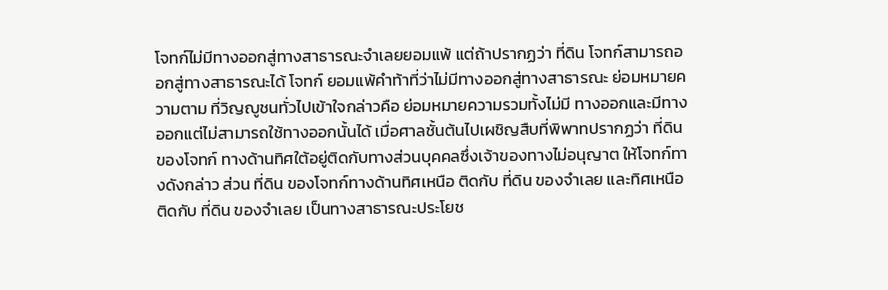โจทก์ไม่มีทางออกสู่ทางสาธารณะจำเลยยอมแพ้ แต่ถ้าปรากฏว่า ที่ดิน โจทก์สามารถออกสู่ทางสาธารณะได้ โจทก์ ยอมแพ้คำท้าที่ว่าไม่มีทางออกสู่ทางสาธารณะ ย่อมหมายความตาม ที่วิญญูชนทั่วไปเข้าใจกล่าวคือ ย่อมหมายความรวมทั้งไม่มี ทางออกและมีทางออกแต่ไม่สามารถใช้ทางออกนั้นได้ เมื่อศาลชั้นต้นไปเผชิญสืบที่พิพาทปรากฏว่า ที่ดิน ของโจทก์ ทางด้านทิศใต้อยู่ติดกับทางส่วนบุคคลซึ่งเจ้าของทางไม่อนุญาต ให้โจทก์ทางดังกล่าว ส่วน ที่ดิน ของโจทก์ทางด้านทิศเหนือ ติดกับ ที่ดิน ของจำเลย และทิศเหนือติดกับ ที่ดิน ของจำเลย เป็นทางสาธารณะประโยช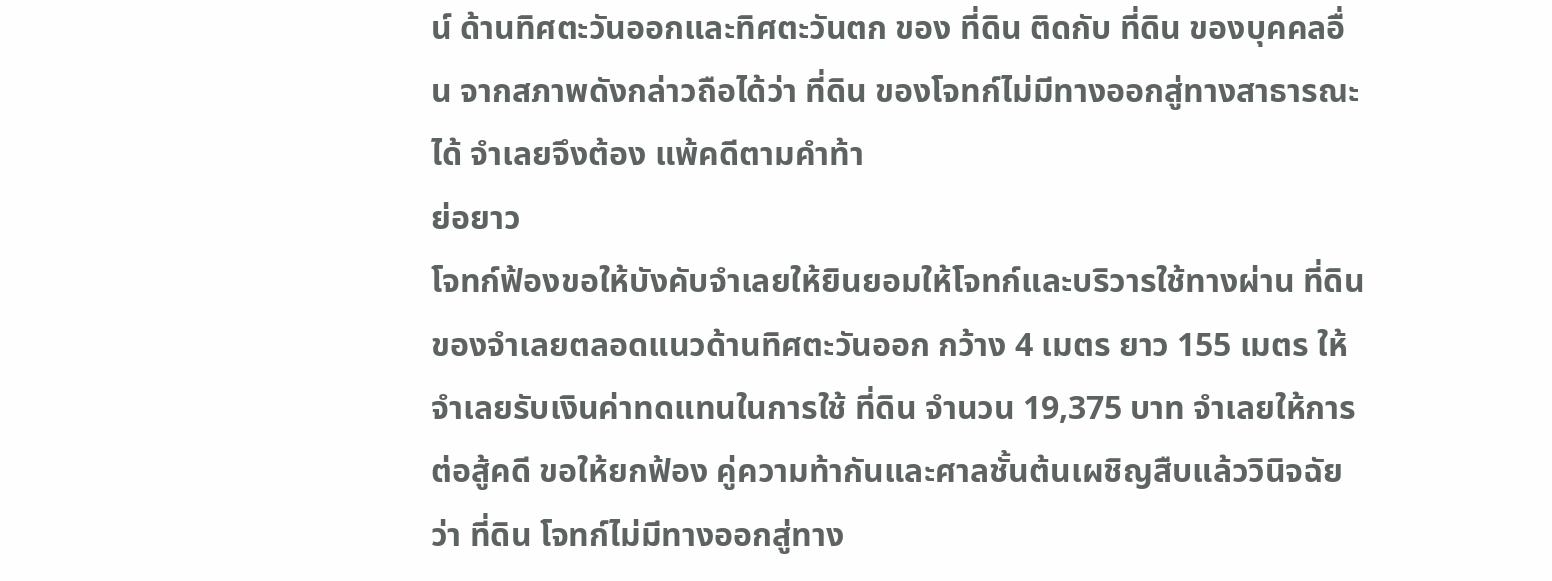น์ ด้านทิศตะวันออกและทิศตะวันตก ของ ที่ดิน ติดกับ ที่ดิน ของบุคคลอื่น จากสภาพดังกล่าวถือได้ว่า ที่ดิน ของโจทก์ไม่มีทางออกสู่ทางสาธารณะได้ จำเลยจึงต้อง แพ้คดีตามคำท้า
ย่อยาว
โจทก์ฟ้องขอให้บังคับจำเลยให้ยินยอมให้โจทก์และบริวารใช้ทางผ่าน ที่ดิน ของจำเลยตลอดแนวด้านทิศตะวันออก กว้าง 4 เมตร ยาว 155 เมตร ให้จำเลยรับเงินค่าทดแทนในการใช้ ที่ดิน จำนวน 19,375 บาท จำเลยให้การต่อสู้คดี ขอให้ยกฟ้อง คู่ความท้ากันและศาลชั้นต้นเผชิญสืบแล้ววินิจฉัยว่า ที่ดิน โจทก์ไม่มีทางออกสู่ทาง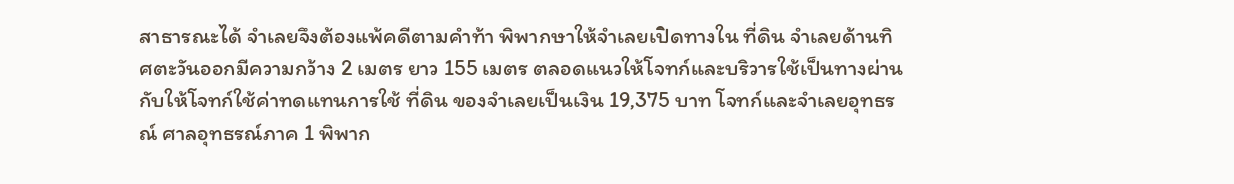สาธารณะได้ จำเลยจึงต้องแพ้คดีตามคำท้า พิพากษาให้จำเลยเปิดทางใน ที่ดิน จำเลยด้านทิศตะวันออกมีความกว้าง 2 เมตร ยาว 155 เมตร ตลอดแนวให้โจทก์และบริวารใช้เป็นทางผ่าน กับให้โจทก์ใช้ค่าทดแทนการใช้ ที่ดิน ของจำเลยเป็นเงิน 19,375 บาท โจทก์และจำเลยอุทธรณ์ ศาลอุทธรณ์ภาค 1 พิพาก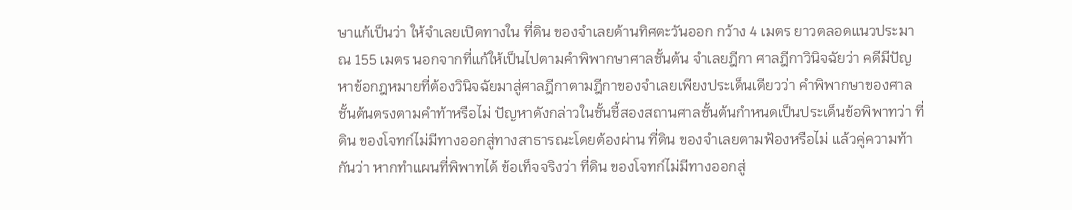ษาแก้เป็นว่า ให้จำเลยเปิดทางใน ที่ดิน ของจำเลยด้านทิศตะวันออก กว้าง 4 เมตร ยาวตลอดแนวประมาณ 155 เมตร นอกจากที่แก้ให้เป็นไปตามคำพิพากษาศาลชั้นต้น จำเลยฎีกา ศาลฎีกาวินิจฉัยว่า คดีมีปัญหาข้อกฎหมายที่ต้องวินิจฉัยมาสู่ศาลฎีกาตามฎีกาของจำเลยเพียงประเด็นเดียวว่า คำพิพากษาของศาลชั้นต้นตรงตามคำท้าหรือไม่ ปัญหาดังกล่าวในชั้นชี้สองสถานศาลชั้นต้นกำหนดเป็นประเด็นข้อพิพาทว่า ที่ดิน ของโจทก์ไม่มีทางออกสู่ทางสาธารณะโดยต้องผ่าน ที่ดิน ของจำเลยตามฟ้องหรือไม่ แล้วคู่ความท้ากันว่า หากทำแผนที่พิพาทได้ ข้อเท็จจริงว่า ที่ดิน ของโจทก์ไม่มีทางออกสู่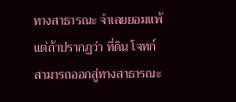ทางสาธารณะ จำเลยยอมแพ้ แต่ถ้าปรากฏว่า ที่ดิน โจทก์สามารถออกสู่ทางสาธารณะ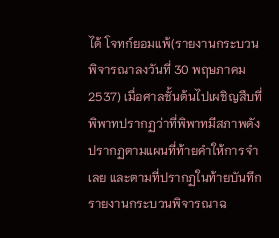ได้ โจทก์ยอมแพ้(รายงานกระบวนพิจารณาลงวันที่ 30 พฤษภาคม 2537) เมื่อศาลชั้นต้นไปเผชิญสืบที่พิพาทปรากฏว่าที่พิพาทมีสภาพดังปรากฏตามแผนที่ท้ายคำให้การจำเลย และตามที่ปรากฏในท้ายบันทึกรายงานกระบวนพิจารณาฉ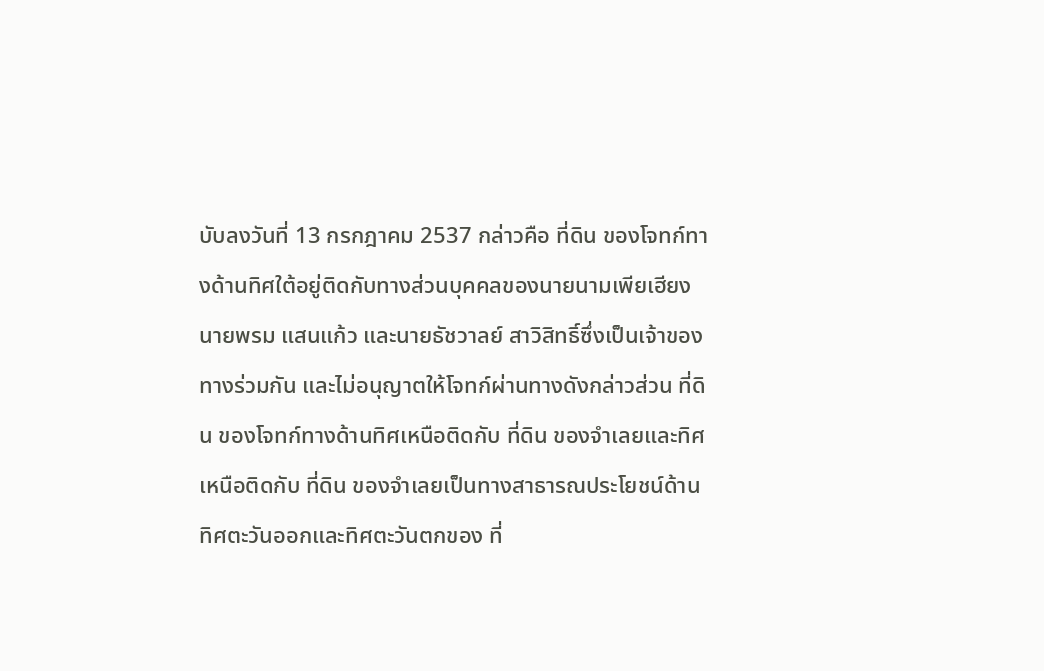บับลงวันที่ 13 กรกฎาคม 2537 กล่าวคือ ที่ดิน ของโจทก์ทางด้านทิศใต้อยู่ติดกับทางส่วนบุคคลของนายนามเพียเฮียง นายพรม แสนแก้ว และนายธัชวาลย์ สาวิสิทธิ์ซึ่งเป็นเจ้าของทางร่วมกัน และไม่อนุญาตให้โจทก์ผ่านทางดังกล่าวส่วน ที่ดิน ของโจทก์ทางด้านทิศเหนือติดกับ ที่ดิน ของจำเลยและทิศเหนือติดกับ ที่ดิน ของจำเลยเป็นทางสาธารณประโยชน์ด้านทิศตะวันออกและทิศตะวันตกของ ที่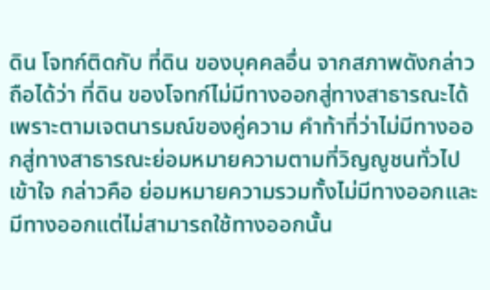ดิน โจทก์ติดกับ ที่ดิน ของบุคคลอื่น จากสภาพดังกล่าวถือได้ว่า ที่ดิน ของโจทก์ไม่มีทางออกสู่ทางสาธารณะได้ เพราะตามเจตนารมณ์ของคู่ความ คำท้าที่ว่าไม่มีทางออกสู่ทางสาธารณะย่อมหมายความตามที่วิญญูชนทั่วไปเข้าใจ กล่าวคือ ย่อมหมายความรวมทั้งไม่มีทางออกและมีทางออกแต่ไม่สามารถใช้ทางออกนั้น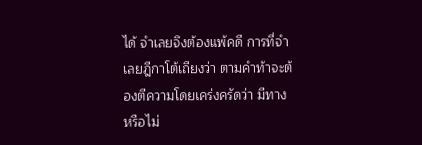ได้ จำเลยจึงต้องแพ้คดี การที่จำเลยฎีกาโต้เถียงว่า ตามคำท้าจะต้องตีความโดยเคร่งครัดว่า มีทาง หรือไม่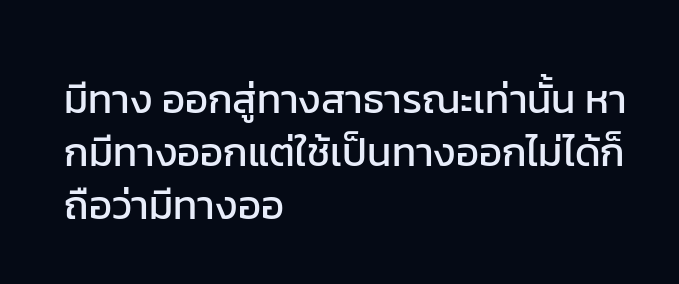มีทาง ออกสู่ทางสาธารณะเท่านั้น หากมีทางออกแต่ใช้เป็นทางออกไม่ได้ก็ถือว่ามีทางออ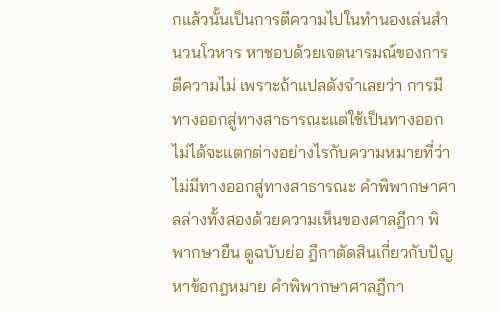กแล้วนั้นเป็นการตีความไปในทำนองเล่นสำนวนโวหาร หาชอบด้วยเจตนารมณ์ของการตีความไม่ เพราะถ้าแปลดังจำเลยว่า การมีทางออกสู่ทางสาธารณะแต่ใช้เป็นทางออกไม่ได้จะแตกต่างอย่างไรกับความหมายที่ว่าไม่มีทางออกสู่ทางสาธารณะ คำพิพากษาศาลล่างทั้งสองด้วยความเห็นของศาลฎีกา พิพากษายืน ดูฉบับย่อ ฎีกาตัดสินเกี่ยวกับปัญหาข้อกฎหมาย คำพิพากษาศาลฎีกา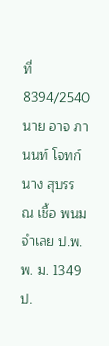ที่ 8394/2540 นาย อาจ ภานนท์ โจทก์ นาง สุบรร ณ เชื้อ พนม จำเลย ป.พ.พ. ม. 1349 ป.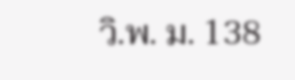วิ.พ. ม. 138